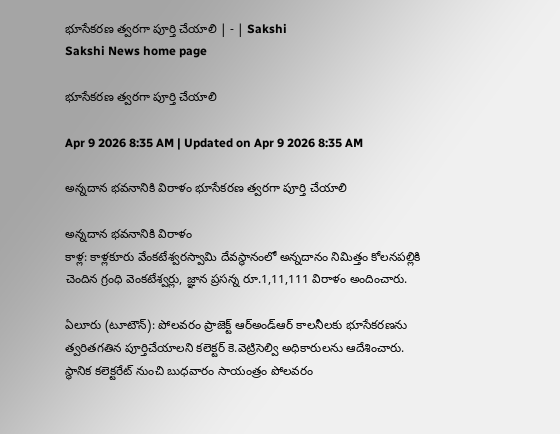భూసేకరణ త్వరగా పూర్తి చేయాలి | - | Sakshi
Sakshi News home page

భూసేకరణ త్వరగా పూర్తి చేయాలి

Apr 9 2026 8:35 AM | Updated on Apr 9 2026 8:35 AM

అన్నదాన భవనానికి విరాళం భూసేకరణ త్వరగా పూర్తి చేయాలి

అన్నదాన భవనానికి విరాళం
కాళ్ల: కాళ్లకూరు వేంకటేశ్వరస్వామి దేవస్థానంలో అన్నదానం నిమిత్తం కోలనపల్లికి చెందిన గ్రంధి వెంకటేశ్వర్లు, జ్ఞాన ప్రసన్న రూ.1,11,111 విరాళం అందించారు.

ఏలూరు (టూటౌన్‌): పోలవరం ప్రాజెక్ట్‌ ఆర్‌అండ్‌ఆర్‌ కాలనీలకు భూసేకరణను త్వరితగతిన పూర్తిచేయాలని కలెక్టర్‌ కె.వెట్రిసెల్వి అధికారులను ఆదేశించారు. స్థానిక కలెక్టరేట్‌ నుంచి బుధవారం సాయంత్రం పోలవరం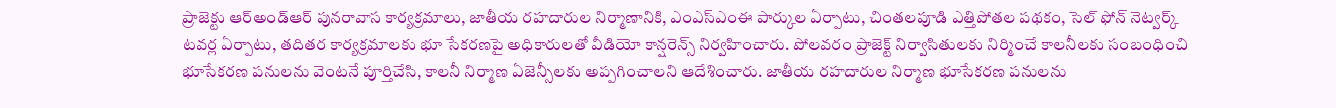ప్రాజెక్టు ఆర్‌అండ్‌ఆర్‌ పునరావాస కార్యక్రమాలు, జాతీయ రహదారుల నిర్మాణానికి, ఎంఎస్‌ఎంఈ పార్కుల ఏర్పాటు, చింతలపూడి ఎత్తిపోతల పథకం, సెల్‌ ఫోన్‌ నెట్వర్క్‌ టవర్ల ఏర్పాటు, తదితర కార్యక్రమాలకు భూ సేకరణపై అధికారులతో వీడియో కాన్షరెన్స్‌ నిర్వహించారు. పోలవరం ప్రాజెక్ట్‌ నిర్వాసితులకు నిర్మించే కాలనీలకు సంబంధించి భూసేకరణ పనులను వెంటనే పూర్తిచేసి, కాలనీ నిర్మాణ ఏజెన్సీలకు అప్పగించాలని ఆదేశించారు. జాతీయ రహదారుల నిర్మాణ భూసేకరణ పనులను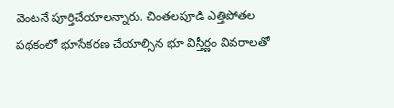వెంటనే పూర్తిచేయాలన్నారు. చింతలపూడి ఎత్తిపోతల పథకంలో భూసేకరణ చేయాల్సిన భూ విస్తీర్ణం వివరాలతో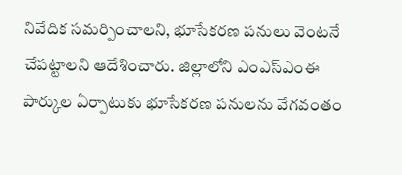నివేదిక సమర్పించాలని, భూసేకరణ పనులు వెంటనే చేపట్టాలని ఆదేశించారు. జిల్లాలోని ఎంఎస్‌ఎంఈ పార్కుల ఏర్పాటుకు భూసేకరణ పనులను వేగవంతం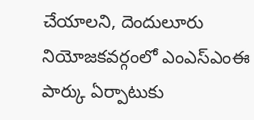చేయాలని, దెందులూరు నియోజకవర్గంలో ఎంఎస్‌ఎంఈ పార్కు ఏర్పాటుకు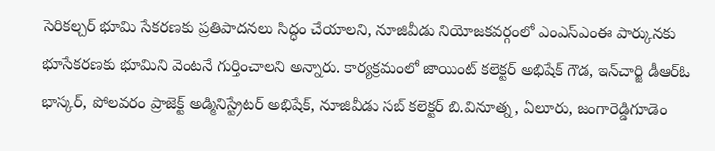సెరికల్చర్‌ భూమి సేకరణకు ప్రతిపాదనలు సిద్ధం చేయాలని, నూజివీడు నియోజకవర్గంలో ఎంఎస్‌ఎంఈ పార్కునకు భూసేకరణకు భూమిని వెంటనే గుర్తించాలని అన్నారు. కార్యక్రమంలో జాయింట్‌ కలెక్టర్‌ అభిషేక్‌ గౌడ, ఇన్‌చార్జి డీఆర్‌ఓ భాస్కర్‌, పోలవరం ప్రాజెక్ట్‌ అడ్మినిస్ట్రేటర్‌ అభిషేక్‌, నూజివీడు సబ్‌ కలెక్టర్‌ బి.వినూత్న, ఏలూరు, జంగారెడ్డిగూడెం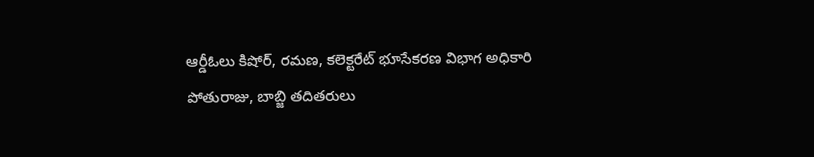ఆర్డీఓలు కిషోర్‌, రమణ, కలెక్టరేట్‌ భూసేకరణ విభాగ అధికారి పోతురాజు, బాబ్జి తదితరులు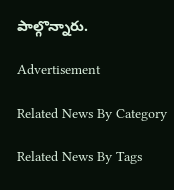పాల్గొన్నారు.

Advertisement

Related News By Category

Related News By Tags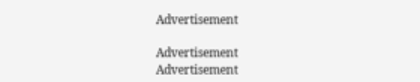Advertisement

Advertisement
Advertisement